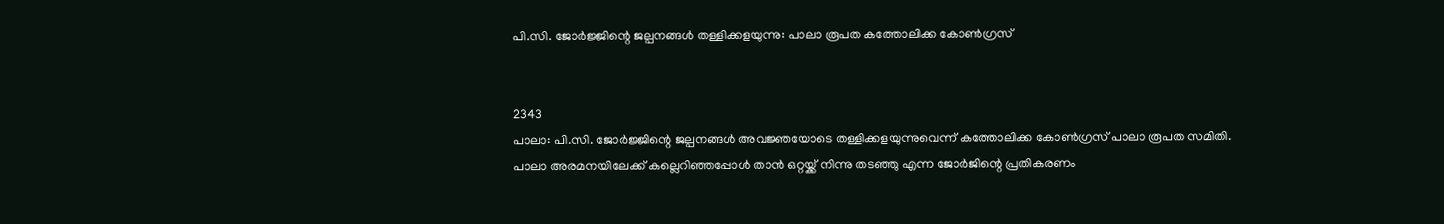പി.സി. ജോർജ്ജിന്റെ ജല്പനങ്ങൾ തള്ളിക്കളയുന്നു: പാലാ രൂപത കത്തോലിക്ക കോൺഗ്രസ്


2343
പാലാ: പി.സി. ജോർജ്ജിന്റെ ജല്പനങ്ങൾ അവജ്ഞയോടെ തള്ളിക്കളയുന്നുവെന്ന് കത്തോലിക്ക കോൺഗ്രസ് പാലാ രൂപത സമിതി. പാലാ അരമനയിലേക്ക് കല്ലെറിഞ്ഞപ്പോൾ താൻ ഒറ്റയ്ക്ക് നിന്നു തടഞ്ഞു എന്ന ജോർജിന്റെ പ്രതികരണം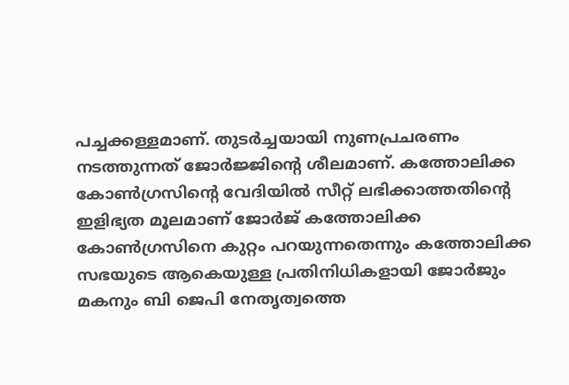പച്ചക്കള്ളമാണ്. തുടർച്ചയായി നുണപ്രചരണം നടത്തുന്നത് ജോർജ്ജിന്റെ ശീലമാണ്. കത്തോലിക്ക കോൺഗ്രസിൻ്റെ വേദിയിൽ സീറ്റ് ലഭിക്കാത്തതിന്റെ ഇളിഭ്യത മൂലമാണ് ജോർജ് കത്തോലിക്ക കോൺഗ്രസിനെ കുറ്റം പറയുന്നതെന്നും കത്തോലിക്ക സഭയുടെ ആകെയുള്ള പ്രതിനിധികളായി ജോർജും മകനും ബി ജെപി നേതൃത്വത്തെ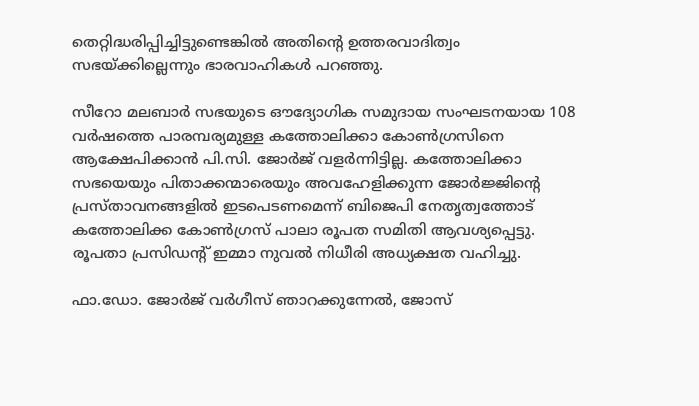തെറ്റിദ്ധരിപ്പിച്ചിട്ടുണ്ടെങ്കിൽ അതിന്റെ ഉത്തരവാദിത്വം സഭയ്ക്കില്ലെന്നും ഭാരവാഹികൾ പറഞ്ഞു.

സീറോ മലബാർ സഭയുടെ ഔദ്യോഗിക സമുദായ സംഘടനയായ 108 വർഷത്തെ പാരമ്പര്യമുള്ള കത്തോലിക്കാ കോൺഗ്രസിനെ ആക്ഷേപിക്കാൻ പി.സി. ജോർജ് വളർന്നിട്ടില്ല. കത്തോലിക്കാ സഭയെയും പിതാക്കന്മാരെയും അവഹേളിക്കുന്ന ജോർജ്ജിന്റെ പ്രസ്‌താവനങ്ങളിൽ ഇടപെടണമെന്ന് ബിജെപി നേതൃത്വത്തോട് കത്തോലിക്ക കോൺഗ്രസ് പാലാ രൂപത സമിതി ആവശ്യപ്പെട്ടു. രൂപതാ പ്രസിഡന്റ് ഇമ്മാ നുവൽ നിധീരി അധ്യക്ഷത വഹിച്ചു.

ഫാ.ഡോ. ജോർജ് വർഗീസ് ഞാറക്കുന്നേൽ, ജോസ്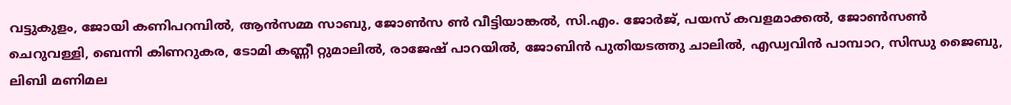വട്ടുകുളം, ജോയി കണിപറമ്പിൽ, ആൻസമ്മ സാബു, ജോൺസ ൺ വീട്ടിയാങ്കൽ, സി.എം. ജോർജ്, പയസ് കവളമാക്കൽ, ജോൺസൺ ചെറുവള്ളി, ബെന്നി കിണറുകര, ടോമി കണ്ണീ റ്റുമാലിൽ, രാജേഷ് പാറയിൽ, ജോബിൻ പുതിയടത്തു ചാലിൽ, എഡ്വവിൻ പാമ്പാറ, സിന്ധു ജൈബു, ലിബി മണിമല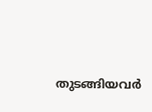തുടങ്ങിയവർ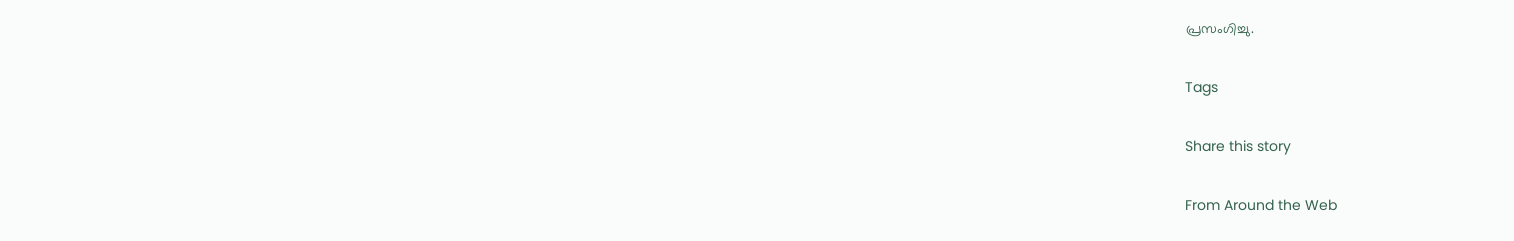പ്രസംഗിച്ചു.

Tags

Share this story

From Around the Web